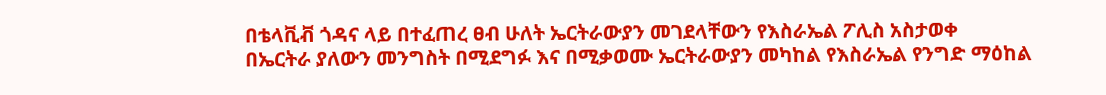በቴላቪቭ ጎዳና ላይ በተፈጠረ ፀብ ሁለት ኤርትራውያን መገደላቸውን የእስራኤል ፖሊስ አስታወቀ
በኤርትራ ያለውን መንግስት በሚደግፉ እና በሚቃወሙ ኤርትራውያን መካከል የእስራኤል የንግድ ማዕከል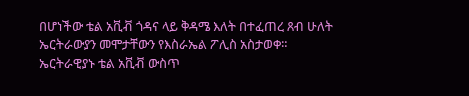በሆነችው ቴል አቪቭ ጎዳና ላይ ቅዳሜ እለት በተፈጠረ ጸብ ሁለት ኤርትራውያን መሞታቸውን የእስራኤል ፖሊስ አስታወቀ።
ኤርትራዊያኑ ቴል አቪቭ ውስጥ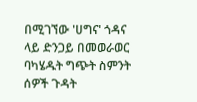በሚገኘው 'ሀግና' ጎዳና ላይ ድንጋይ በመወራወር ባካሄዱት ግጭት ስምንት ሰዎች ጉዳት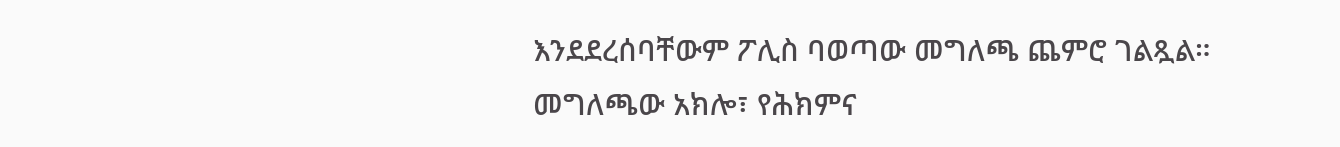እንደደረሰባቸውም ፖሊስ ባወጣው መግለጫ ጨምሮ ገልጿል።
መግለጫው አክሎ፣ የሕክምና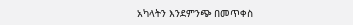አካላትን እንደምንጭ በመጥቀስ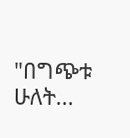"በግጭቱ ሁለት...